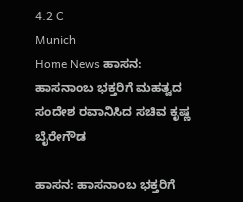4.2 C
Munich
Home News ಹಾಸನ: ಹಾಸನಾಂಬ ಭಕ್ತರಿಗೆ ಮಹತ್ವದ ಸಂದೇಶ ರವಾನಿಸಿದ ಸಚಿವ ಕೃಷ್ಣ ಬೈರೇಗೌಡ

ಹಾಸನ: ಹಾಸನಾಂಬ ಭಕ್ತರಿಗೆ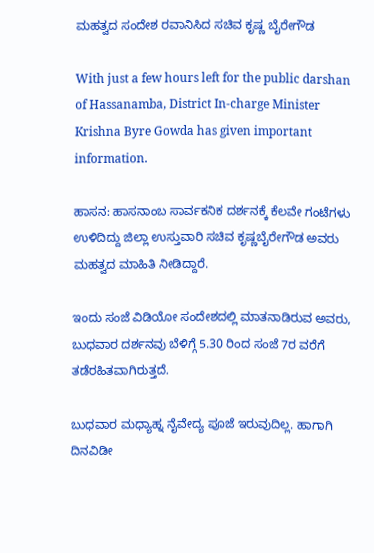ಮಹತ್ವದ ಸಂದೇಶ ರವಾನಿಸಿದ ಸಚಿವ ಕೃಷ್ಣ ಬೈರೇಗೌಡ

With just a few hours left for the public darshan of Hassanamba, District In-charge Minister Krishna Byre Gowda has given important information.

ಹಾಸನ: ಹಾಸನಾಂಬ ಸಾರ್ವಕನಿಕ ದರ್ಶನಕ್ಕೆ ಕೆಲವೇ ಗಂಟೆಗಳು ಉಳಿದಿದ್ದು ಜಿಲ್ಲಾ ಉಸ್ತುವಾರಿ ಸಚಿವ ಕೃಷ್ಣಬೈರೇಗೌಡ ಅವರು ಮಹತ್ವದ ಮಾಹಿತಿ ನೀಡಿದ್ದಾರೆ.

ಇಂದು ಸಂಜೆ ವಿಡಿಯೋ ಸಂದೇಶದಲ್ಲಿ ಮಾತನಾಡಿರುವ ಅವರು, ಬುಧವಾರ ದರ್ಶನವು ಬೆಳಿಗ್ಗೆ 5.30 ರಿಂದ ಸಂಜೆ 7ರ ವರೆಗೆ ತಡೆರಹಿತವಾಗಿರುತ್ತದೆ.

ಬುಧವಾರ ಮಧ್ಯಾಹ್ನ ನೈವೇದ್ಯ ಪೂಜೆ ಇರುವುದಿಲ್ಲ. ಹಾಗಾಗಿ ದಿನವಿಡೀ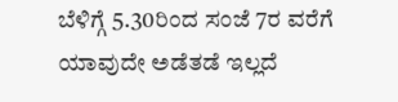ಬೆಳಿಗ್ಗೆ 5.30ರಿಂದ ಸಂಜೆ 7ರ ವರೆಗೆ ಯಾವುದೇ ಅಡೆತಡೆ ಇಲ್ಲದೆ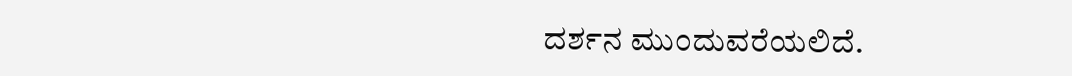ದರ್ಶನ ಮುಂದುವರೆಯಲಿದೆ.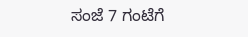ಸಂಜೆ 7 ಗಂಟೆಗೆ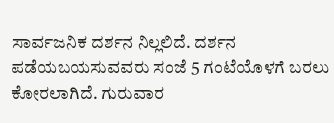ಸಾರ್ವಜನಿಕ ದರ್ಶನ ನಿಲ್ಲಲಿದೆ. ದರ್ಶನ ಪಡೆಯಬಯಸುವವರು ಸಂಜೆ 5 ಗಂಟೆಯೊಳಗೆ ಬರಲು ಕೋರಲಾಗಿದೆ. ಗುರುವಾರ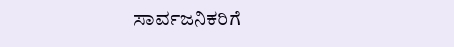ಸಾರ್ವಜನಿಕರಿಗೆ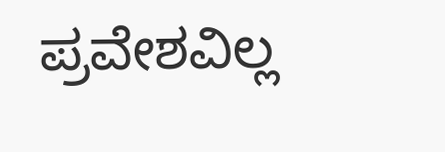ಪ್ರವೇಶವಿಲ್ಲ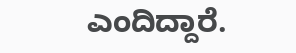ಎಂದಿದ್ದಾರೆ.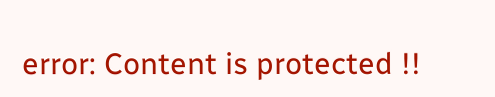error: Content is protected !!